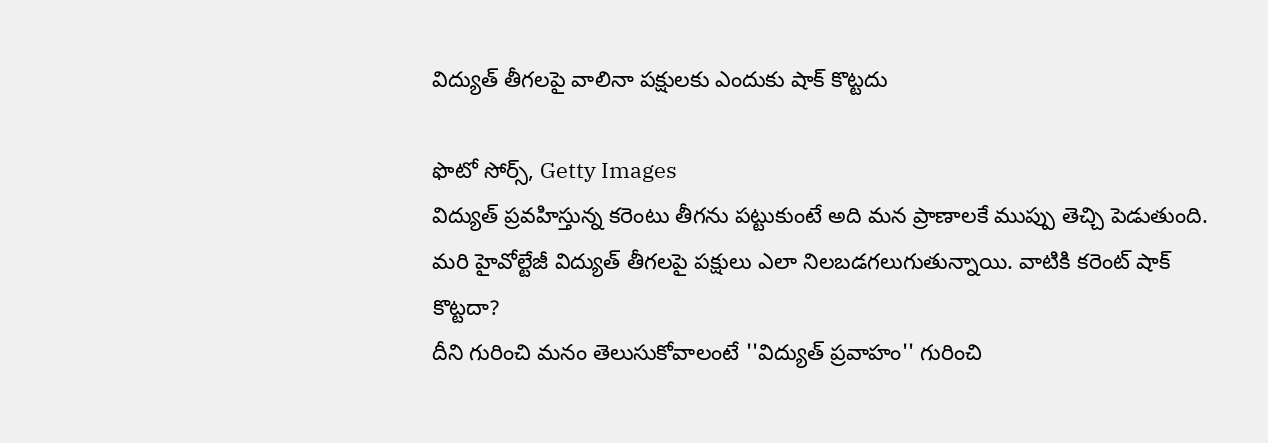విద్యుత్ తీగలపై వాలినా పక్షులకు ఎందుకు షాక్ కొట్టదు

ఫొటో సోర్స్, Getty Images
విద్యుత్ ప్రవహిస్తున్న కరెంటు తీగను పట్టుకుంటే అది మన ప్రాణాలకే ముప్పు తెచ్చి పెడుతుంది.
మరి హైవోల్టేజీ విద్యుత్ తీగలపై పక్షులు ఎలా నిలబడగలుగుతున్నాయి. వాటికి కరెంట్ షాక్ కొట్టదా?
దీని గురించి మనం తెలుసుకోవాలంటే ''విద్యుత్ ప్రవాహం'' గురించి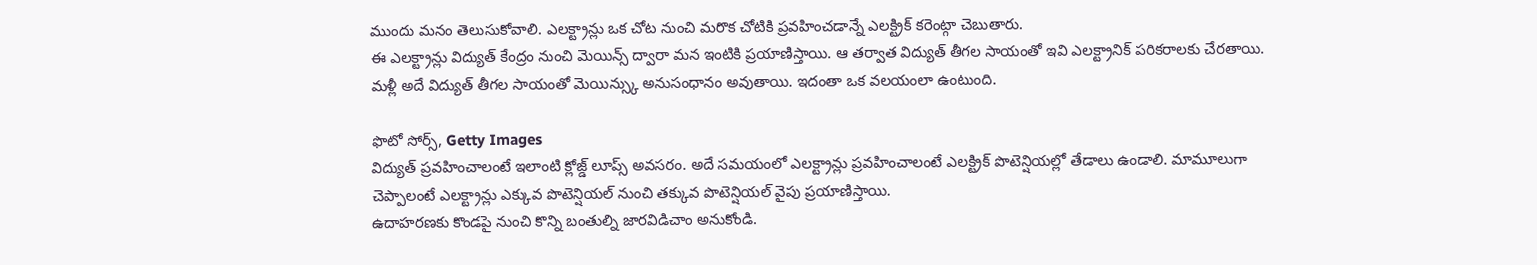ముందు మనం తెలుసుకోవాలి. ఎలక్ట్రాన్లు ఒక చోట నుంచి మరొక చోటికి ప్రవహించడాన్నే ఎలక్ట్రిక్ కరెంట్గా చెబుతారు.
ఈ ఎలక్ట్రాన్లు విద్యుత్ కేంద్రం నుంచి మెయిన్స్ ద్వారా మన ఇంటికి ప్రయాణిస్తాయి. ఆ తర్వాత విద్యుత్ తీగల సాయంతో ఇవి ఎలక్ట్రానిక్ పరికరాలకు చేరతాయి. మళ్లీ అదే విద్యుత్ తీగల సాయంతో మెయిన్స్కు అనుసంధానం అవుతాయి. ఇదంతా ఒక వలయంలా ఉంటుంది.

ఫొటో సోర్స్, Getty Images
విద్యుత్ ప్రవహించాలంటే ఇలాంటి క్లోజ్డ్ లూప్స్ అవసరం. అదే సమయంలో ఎలక్ట్రాన్లు ప్రవహించాలంటే ఎలక్ట్రిక్ పొటెన్షియల్లో తేడాలు ఉండాలి. మామూలుగా చెప్పాలంటే ఎలక్ట్రాన్లు ఎక్కువ పొటెన్షియల్ నుంచి తక్కువ పొటెన్షియల్ వైపు ప్రయాణిస్తాయి.
ఉదాహరణకు కొండపై నుంచి కొన్ని బంతుల్ని జారవిడిచాం అనుకోండి.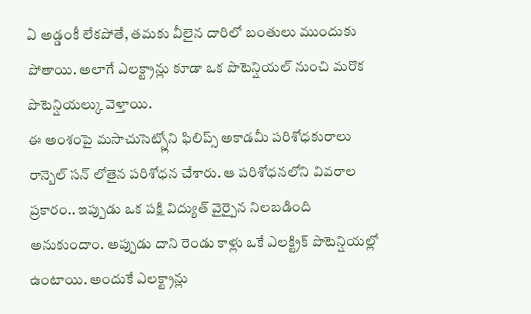ఏ అడ్డంకీ లేకపోతే, తమకు వీలైన దారిలో బంతులు ముందుకు పోతాయి. అలాగే ఎలక్ట్రాన్లు కూడా ఒక పొటెన్షియల్ నుంచి మరొక పొటెన్షియల్కు వెళ్తాయి.
ఈ అంశంపై మసాచుసెట్స్లోని ఫిలిప్స్ అకాడమీ పరిశోధకురాలు రాన్బెల్ సన్ లోతైన పరిశోధన చేశారు. ఆ పరిశోధనలోని వివరాల ప్రకారం.. ఇప్పుడు ఒక పక్షి విద్యుత్ వైర్పైన నిలబడింది అనుకుందాం. అప్పుడు దాని రెండు కాళ్లు ఒకే ఎలక్ట్రిక్ పొటెన్షియల్లో ఉంటాయి. అందుకే ఎలక్ట్రాన్లు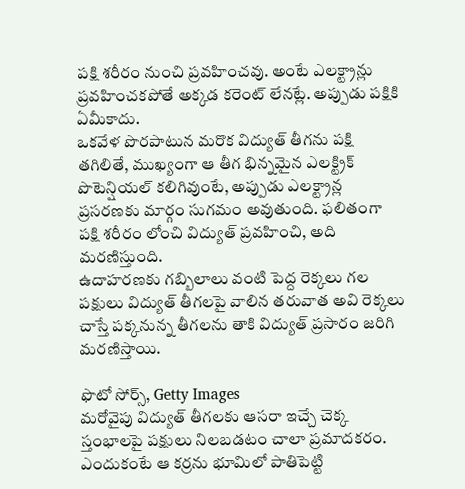పక్షి శరీరం నుంచి ప్రవహించవు. అంటే ఎలక్ట్రాన్లు ప్రవహించకపోతే అక్కడ కరెంట్ లేనట్లే. అప్పుడు పక్షికి ఏమీకాదు.
ఒకవేళ పొరపాటున మరొక విద్యుత్ తీగను పక్షి తగిలితే, ముఖ్యంగా ఆ తీగ భిన్నమైన ఎలక్ట్రిక్ పొటెన్షియల్ కలిగివుంటే, అప్పుడు ఎలక్ట్రాన్ల ప్రసరణకు మార్గం సుగమం అవుతుంది. ఫలితంగా పక్షి శరీరం లోంచి విద్యుత్ ప్రవహించి, అది మరణిస్తుంది.
ఉదాహరణకు గబ్బిలాలు వంటి పెద్ద రెక్కలు గల పక్షులు విద్యుత్ తీగలపై వాలిన తరువాత అవి రెక్కలు చాస్తే పక్కనున్న తీగలను తాకి విద్యుత్ ప్రసారం జరిగి మరణిస్తాయి.

ఫొటో సోర్స్, Getty Images
మరోవైపు విద్యుత్ తీగలకు ఆసరా ఇచ్చే చెక్క స్తంభాలపై పక్షులు నిలబడటం చాలా ప్రమాదకరం. ఎందుకంటే ఆ కర్రను భూమిలో పాతిపెట్టి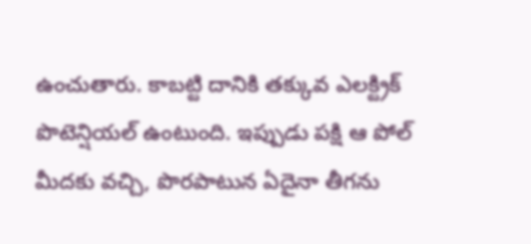ఉంచుతారు. కాబట్టి దానికి తక్కువ ఎలక్ట్రిక్ పొటెన్షియల్ ఉంటుంది. ఇప్పుడు పక్షి ఆ పోల్ మీదకు వచ్చి, పొరపాటున ఏదైనా తీగను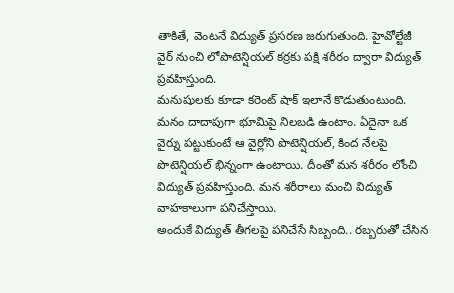తాకితే, వెంటనే విద్యుత్ ప్రసరణ జరుగుతుంది. హైవోల్టేజీ వైర్ నుంచి లోపొటెన్షియల్ కర్రకు పక్షి శరీరం ద్వారా విద్యుత్ ప్రవహిస్తుంది.
మనుషులకు కూడా కరెంట్ షాక్ ఇలానే కొడుతుంటుంది. మనం దాదాపుగా భూమిపై నిలబడి ఉంటాం. ఏదైనా ఒక వైర్ను పట్టుకుంటే ఆ వైర్లోని పొటెన్షియల్, కింద నేలపై పొటెన్షియల్ భిన్నంగా ఉంటాయి. దీంతో మన శరీరం లోంచి విద్యుత్ ప్రవహిస్తుంది. మన శరీరాలు మంచి విద్యుత్ వాహకాలుగా పనిచేస్తాయి.
అందుకే విద్యుత్ తీగలపై పనిచేసే సిబ్బంది.. రబ్బరుతో చేసిన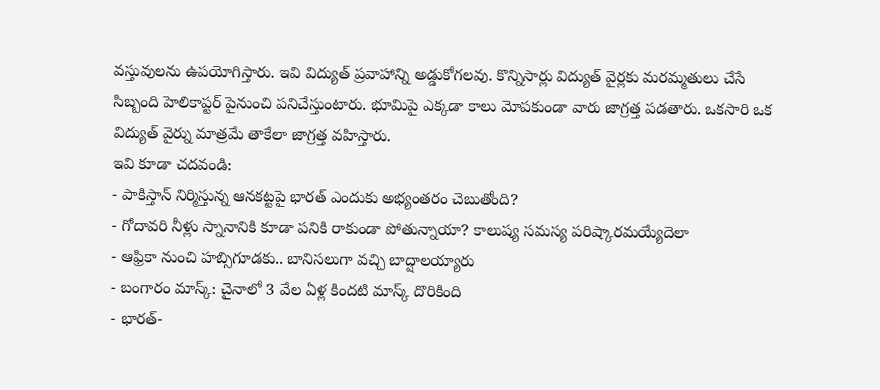వస్తువులను ఉపయోగిస్తారు. ఇవి విద్యుత్ ప్రవాహాన్ని అడ్డుకోగలవు. కొన్నిసార్లు విద్యుత్ వైర్లకు మరమ్మతులు చేసే సిబ్బంది హెలికాప్టర్ పైనుంచి పనిచేస్తుంటారు. భూమిపై ఎక్కడా కాలు మోపకుండా వారు జాగ్రత్త పడతారు. ఒకసారి ఒక విద్యుత్ వైర్ను మాత్రమే తాకేలా జాగ్రత్త వహిస్తారు.
ఇవి కూడా చదవండి:
- పాకిస్తాన్ నిర్మిస్తున్న ఆనకట్టపై భారత్ ఎందుకు అభ్యంతరం చెబుతోంది?
- గోదావరి నీళ్లు స్నానానికి కూడా పనికి రాకుండా పోతున్నాయా? కాలుష్య సమస్య పరిష్కారమయ్యేదెలా
- ఆఫ్రికా నుంచి హబ్సిగూడకు.. బానిసలుగా వచ్చి బాద్షాలయ్యారు
- బంగారం మాస్క్: చైనాలో 3 వేల ఏళ్ల కిందటి మాస్క్ దొరికింది
- భారత్-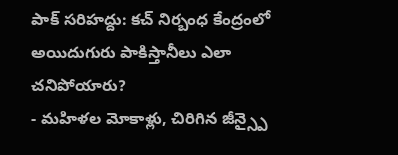పాక్ సరిహద్దు: కచ్ నిర్బంధ కేంద్రంలో అయిదుగురు పాకిస్తానీలు ఎలా చనిపోయారు?
- మహిళల మోకాళ్లు, చిరిగిన జీన్స్పై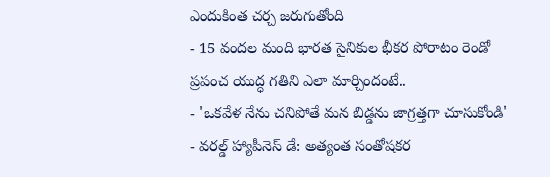ఎందుకింత చర్చ జరుగుతోంది
- 15 వందల మంది భారత సైనికుల భీకర పోరాటం రెండో ప్రపంచ యుద్ధ గతిని ఎలా మార్చిందంటే..
- 'ఒకవేళ నేను చనిపోతే మన బిడ్డను జాగ్రత్తగా చూసుకోండి'
- వరల్డ్ హ్యాపీనెస్ డే: అత్యంత సంతోషకర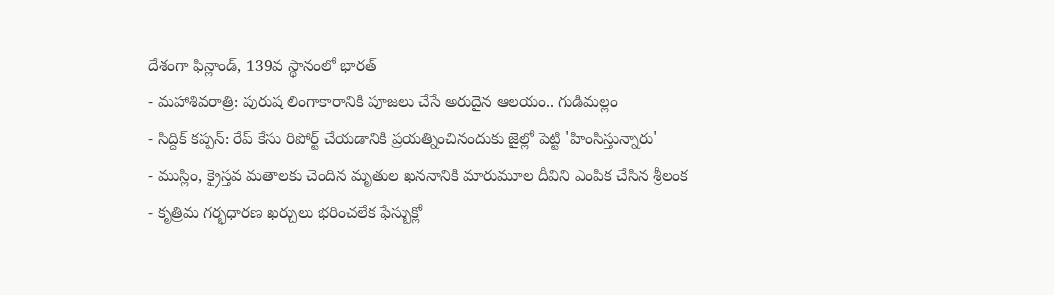దేశంగా ఫిన్లాండ్, 139వ స్థానంలో భారత్
- మహాశివరాత్రి: పురుష లింగాకారానికి పూజలు చేసే అరుదైన ఆలయం.. గుడిమల్లం
- సిద్దిక్ కప్పన్: రేప్ కేసు రిపోర్ట్ చేయడానికి ప్రయత్నించినందుకు జైల్లో పెట్టి 'హింసిస్తున్నారు'
- ముస్లిం, క్రైస్తవ మతాలకు చెందిన మృతుల ఖననానికి మారుమూల దీవిని ఎంపిక చేసిన శ్రీలంక
- కృత్రిమ గర్భధారణ ఖర్చులు భరించలేక ఫేస్బుక్లో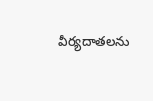వీర్యదాతలను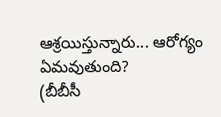ఆశ్రయిస్తున్నారు... ఆరోగ్యం ఏమవుతుంది?
(బీబీసీ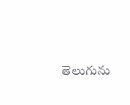తెలుగును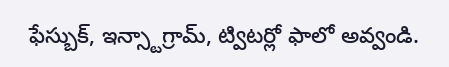ఫేస్బుక్, ఇన్స్టాగ్రామ్, ట్విటర్లో ఫాలో అవ్వండి.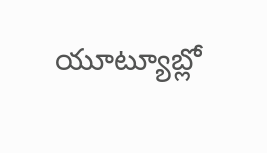యూట్యూబ్లో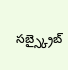సబ్స్క్రైబ్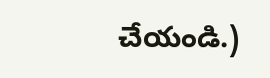చేయండి.)